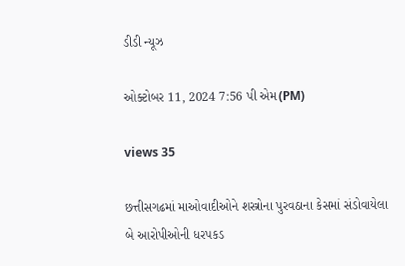ડીડી ન્યૂઝ

ઓક્ટોબર 11, 2024 7:56 પી એમ(PM)

views 35

છત્તીસગઢમાં માઓવાદીઓને શસ્ત્રોના પુરવઠાના કેસમાં સંડોવાયેલા બે આરોપીઓની ધરપકડ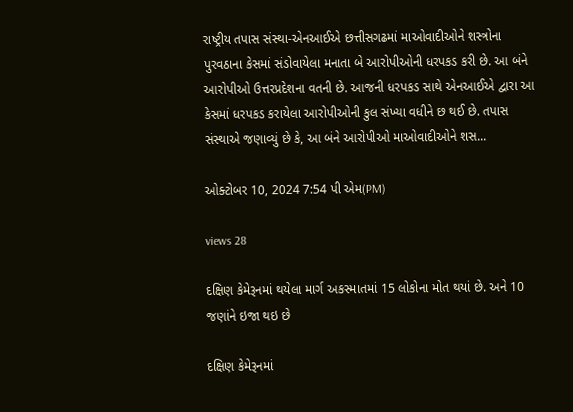રાષ્ટ્રીય તપાસ સંસ્થા-એનઆઈએ છત્તીસગઢમાં માઓવાદીઓને શસ્ત્રોના પુરવઠાના કેસમાં સંડોવાયેલા મનાતા બે આરોપીઓની ધરપકડ કરી છે. આ બંને આરોપીઓ ઉત્તરપ્રદેશના વતની છે. આજની ધરપકડ સાથે એનઆઈએ દ્વારા આ કેસમાં ધરપકડ કરાયેલા આરોપીઓની કુલ સંખ્યા વધીને છ થઈ છે. તપાસ સંસ્થાએ જણાવ્યું છે કે, આ બંને આરોપીઓ માઓવાદીઓને શસ...

ઓક્ટોબર 10, 2024 7:54 પી એમ(PM)

views 28

દક્ષિણ કેમેરૂનમાં થયેલા માર્ગ અકસ્માતમાં 15 લોકોના મોત થયાં છે. અને 10 જણાંને ઇજા થઇ છે

દક્ષિણ કેમેરૂનમાં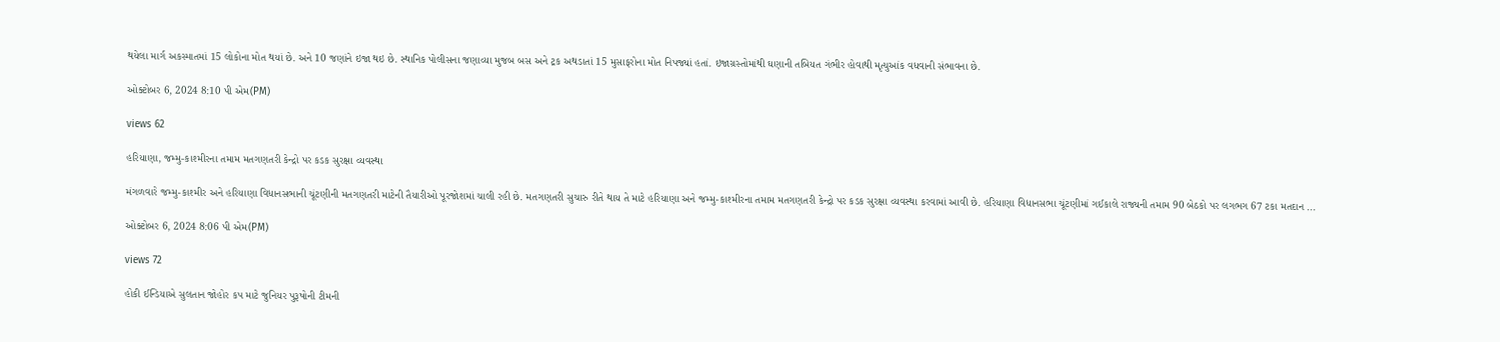થયેલા માર્ગ અકસ્માતમાં 15 લોકોના મોત થયાં છે. અને 10 જણાંને ઇજા થઇ છે. સ્થાનિક પોલીસના જણાવ્યા મુજબ બસ અને ટ્રક અથડાતાં 15 મુસાફરોના મોત નિપજ્યાં હતાં. ઇજાગ્રસ્તોમાંથી ઘણાની તબિયત ગંભીર હોવાથી મૃત્યુઆંક વધવાની સંભાવના છે.

ઓક્ટોબર 6, 2024 8:10 પી એમ(PM)

views 62

હરિયાણા, જમ્મુ-કાશ્મીરના તમામ મતગણતરી કેન્દ્રો પર કડક સુરક્ષા વ્યવસ્થા

મંગળવારે જમ્મુ-કાશ્મીર અને હરિયાણા વિધાનસભાની ચૂંટણીની મતગણતરી માટેની તૈયારીઓ પૂરજોશમાં ચાલી રહી છે. મતગણતરી સુચારુ રીતે થાય તે માટે હરિયાણા અને જમ્મુ-કાશ્મીરના તમામ મતગણતરી કેન્દ્રો પર કડક સુરક્ષા વ્યવસ્થા કરવામાં આવી છે. હરિયાણા વિધાનસભા ચૂંટણીમાં ગઈકાલે રાજ્યની તમામ 90 બેઠકો પર લગભગ 67 ટકા મતદાન ...

ઓક્ટોબર 6, 2024 8:06 પી એમ(PM)

views 72

હોકી ઈન્ડિયાએ સુલતાન જોહોર કપ માટે જુનિયર પુરૂષોની ટીમની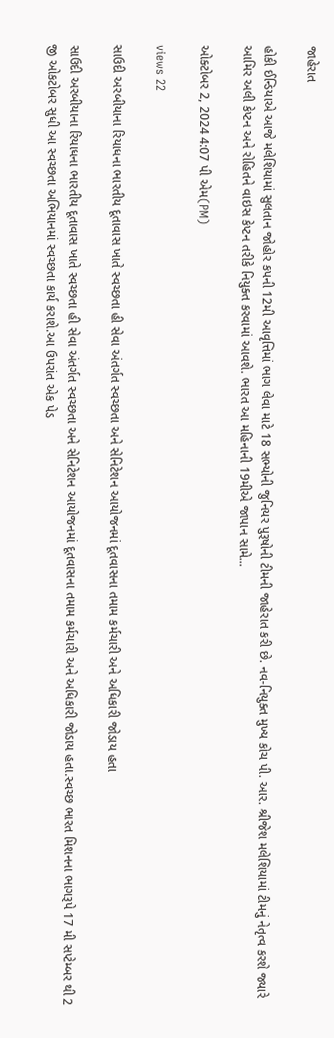જાહેરાત

હોકી ઈન્ડિયાએ આજે મલેશિયામાં સુલતાન જોહોર કપની 12મી આવૃત્તિમાં ભાગ લેવા માટે 18 સભ્યોની જુનિયર પુરૂષોની ટીમની જાહેરાત કરી છે. નવ-નિયુક્ત મુખ્ય કોચ પી. આર. શ્રીજેશ મલેશિયામાં ટીમનું નેતૃત્વ કરશે જ્યારે આમિર અલી કેપ્ટન અને રોહિતને વાઇસ કેપ્ટન તરીકે નિયુક્ત કરવામાં આવશે. ભારત આ મહિનાની 19મીએ જાપાન સામે...

ઓક્ટોબર 2, 2024 4:07 પી એમ(PM)

views 22

સાઉદી અરબીયાના રિયાધના ભારતીય દૂતાવાસ ખાતે સ્વચ્છતા હી સેવા અંતર્ગત સ્વચ્છતા અને સેનિટેશન આયોજનમાં દૂતવાસના તમામ કર્મચારી અને અધિકારી જોડાય હતા

સાઉદી અરબીયાના રિયાધના ભારતીય દૂતાવાસ ખાતે સ્વચ્છતા હી સેવા અંતર્ગત સ્વચ્છતા અને સેનિટેશન આયોજનમાં દૂતવાસના તમામ કર્મચારી અને અધિકારી જોડાય હતા.સ્વચ્છ ભારત મિશનના ભાગરૂપે 17 મી સપ્ટેમ્બર થી 2 જી ઓકટોબર સુધી આ સ્વચ્છતા અભિયાનમાં સ્વચ્છતા કાર્ય કરાશે.આ ઉપરાંત એક પેડ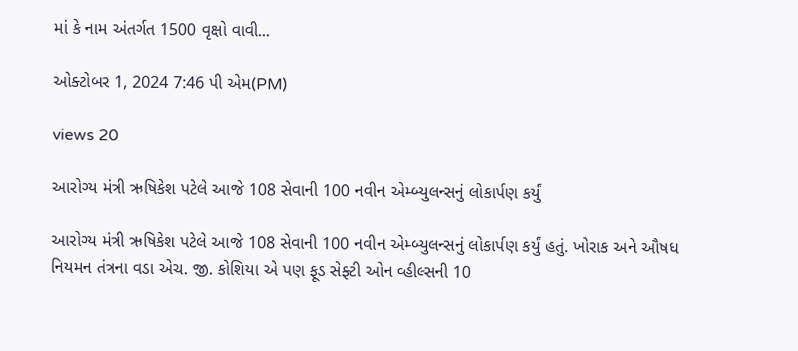માં કે નામ અંતર્ગત 1500 વૃક્ષો વાવી...

ઓક્ટોબર 1, 2024 7:46 પી એમ(PM)

views 20

આરોગ્ય મંત્રી ઋષિકેશ પટેલે આજે 108 સેવાની 100 નવીન એમ્બ્યુલન્સનું લોકાર્પણ કર્યું

આરોગ્ય મંત્રી ઋષિકેશ પટેલે આજે 108 સેવાની 100 નવીન એમ્બ્યુલન્સનું લોકાર્પણ કર્યું હતું. ખોરાક અને ઔષધ નિયમન તંત્રના વડા એચ. જી. કોશિયા એ પણ ફૂડ સેફ્ટી ઓન વ્હીલ્સની 10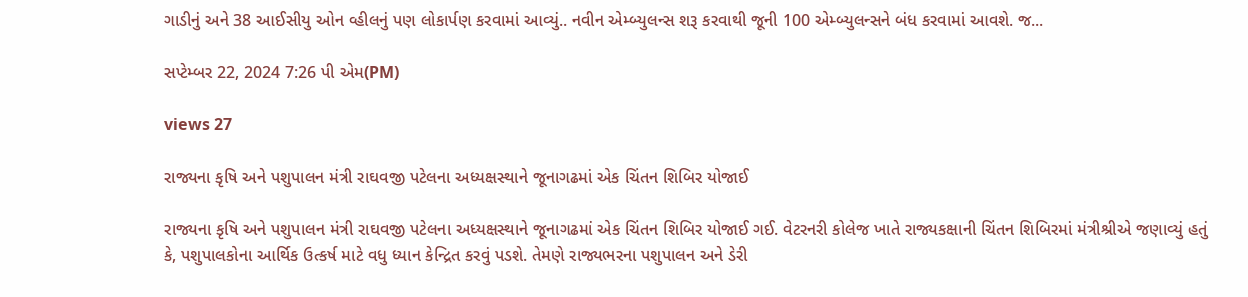ગાડીનું અને 38 આઈસીયુ ઓન વ્હીલનું પણ લોકાર્પણ કરવામાં આવ્યું.. નવીન એમ્બ્યુલન્સ શરૂ કરવાથી જૂની 100 એમ્બ્યુલન્સને બંધ કરવામાં આવશે. જ...

સપ્ટેમ્બર 22, 2024 7:26 પી એમ(PM)

views 27

રાજ્યના કૃષિ અને પશુપાલન મંત્રી રાઘવજી પટેલના અધ્યક્ષસ્થાને જૂનાગઢમાં એક ચિંતન શિબિર યોજાઈ

રાજ્યના કૃષિ અને પશુપાલન મંત્રી રાઘવજી પટેલના અધ્યક્ષસ્થાને જૂનાગઢમાં એક ચિંતન શિબિર યોજાઈ ગઈ. વેટરનરી કોલેજ ખાતે રાજ્યકક્ષાની ચિંતન શિબિરમાં મંત્રીશ્રીએ જણાવ્યું હતું કે, પશુપાલકોના આર્થિક ઉત્કર્ષ માટે વધુ ધ્યાન કેન્દ્રિત કરવું પડશે. તેમણે રાજ્યભરના પશુપાલન અને ડેરી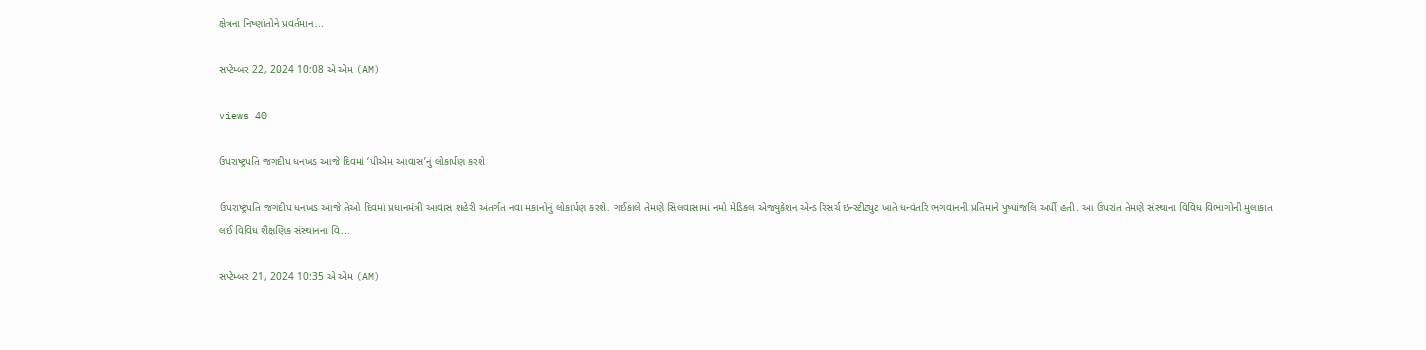ક્ષેત્રના નિષ્ણાંતોને પ્રવર્તમાન...

સપ્ટેમ્બર 22, 2024 10:08 એ એમ (AM)

views 40

ઉપરાષ્ટ્રપતિ જગદીપ ધનખડ આજે દિવમાં ‘પીએમ આવાસ’નું લોકાર્પણ કરશે

ઉપરાષ્ટ્રપતિ જગદીપ ધનખડ આજે તેઓ દિવમાં પ્રધાનમંત્રી આવાસ શહેરી અંતર્ગત નવા મકાનોનું લોકાર્પણ કરશે. ગઈકાલે તેમણે સિલવાસામાં નમો મેડિકલ એજ્યુકેશન એન્ડ રિસર્ચ ઇન્સ્ટીટ્યુટ ખાતે ધન્વંતરિ ભગવાનની પ્રતિમાને પુષ્પાંજલિ અર્પી હતી. આ ઉપરાંત તેમણે સંસ્થાના વિવિધ વિભાગોની મુલાકાત લઈ વિવિધ શૈક્ષણિક સંસ્થાનના વિ...

સપ્ટેમ્બર 21, 2024 10:35 એ એમ (AM)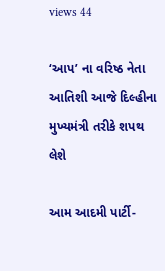views 44

‘આપ’ ના વરિષ્ઠ નેતા આતિશી આજે દિલ્હીના મુખ્યમંત્રી તરીકે શપથ લેશે

આમ આદમી પાર્ટી-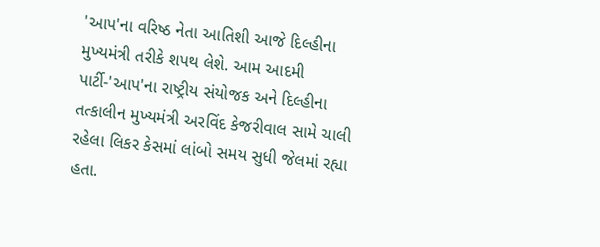'આપ'ના વરિષ્ઠ નેતા આતિશી આજે દિલ્હીના મુખ્યમંત્રી તરીકે શપથ લેશે. આમ આદમી પાર્ટી-'આપ'ના રાષ્ટ્રીય સંયોજક અને દિલ્હીના તત્કાલીન મુખ્યમંત્રી અરવિંદ કેજરીવાલ સામે ચાલી રહેલા લિકર કેસમાં લાંબો સમય સુધી જેલમાં રહ્યા હતા.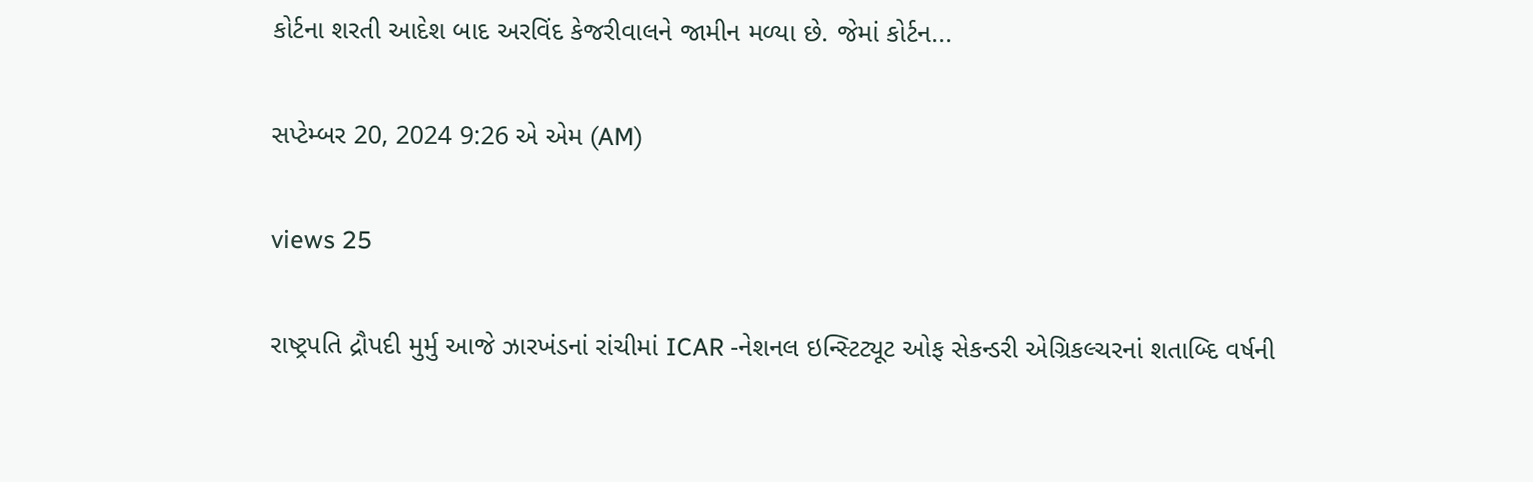કોર્ટના શરતી આદેશ બાદ અરવિંદ કેજરીવાલને જામીન મળ્યા છે. જેમાં કોર્ટન...

સપ્ટેમ્બર 20, 2024 9:26 એ એમ (AM)

views 25

રાષ્ટ્રપતિ દ્રૌપદી મુર્મુ આજે ઝારખંડનાં રાંચીમાં ICAR -નેશનલ ઇન્સ્ટિટ્યૂટ ઓફ સેકન્ડરી એગ્રિકલ્ચરનાં શતાબ્દિ વર્ષની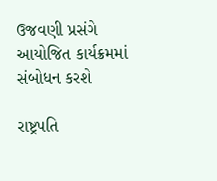ઉજવણી પ્રસંગે આયોજિત કાર્યક્રમમાં સંબોધન કરશે

રાષ્ટ્રપતિ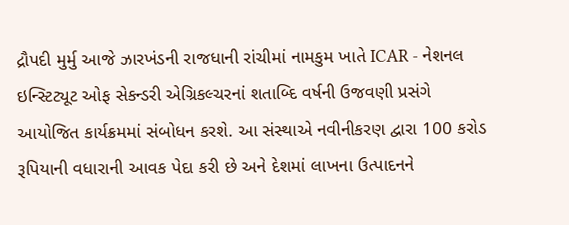દ્રૌપદી મુર્મુ આજે ઝારખંડની રાજધાની રાંચીમાં નામકુમ ખાતે ICAR - નેશનલ ઇન્સ્ટિટ્યૂટ ઓફ સેકન્ડરી એગ્રિકલ્ચરનાં શતાબ્દિ વર્ષની ઉજવણી પ્રસંગે આયોજિત કાર્યક્રમમાં સંબોધન કરશે. આ સંસ્થાએ નવીનીકરણ દ્વારા 100 કરોડ રૂપિયાની વધારાની આવક પેદા કરી છે અને દેશમાં લાખના ઉત્પાદનને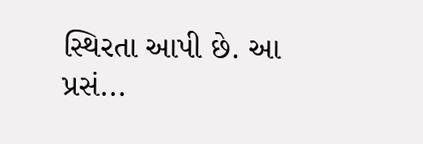સ્થિરતા આપી છે. આ પ્રસં...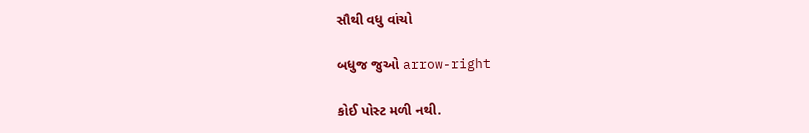સૌથી વધુ વાંચો

બધુજ જુઓ arrow-right

કોઈ પોસ્ટ મળી નથી.